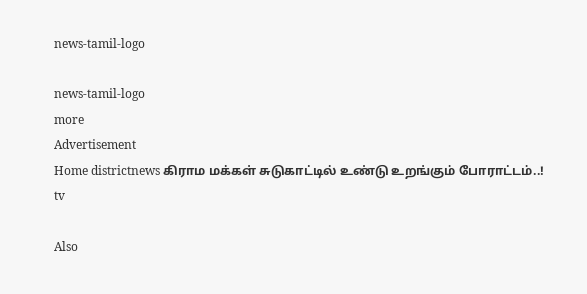news-tamil-logo

news-tamil-logo
more
Advertisement
Home districtnews கிராம மக்கள் சுடுகாட்டில் உண்டு உறங்கும் போராட்டம்..!
tv

Also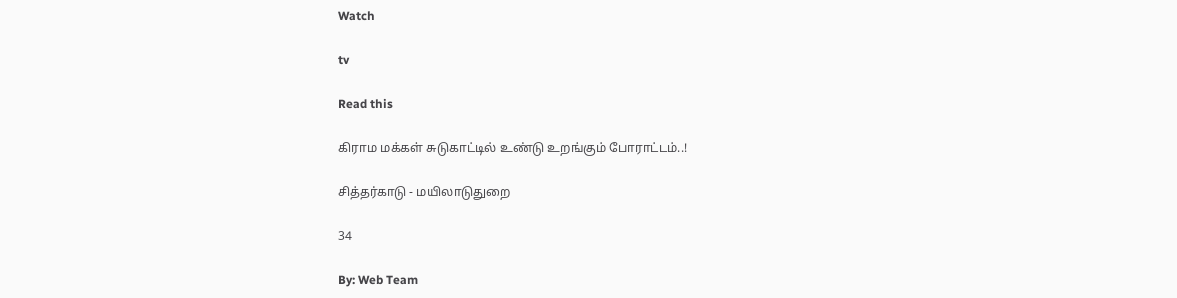Watch

tv

Read this

கிராம மக்கள் சுடுகாட்டில் உண்டு உறங்கும் போராட்டம்..!

சித்தர்காடு - மயிலாடுதுறை

34

By: Web Team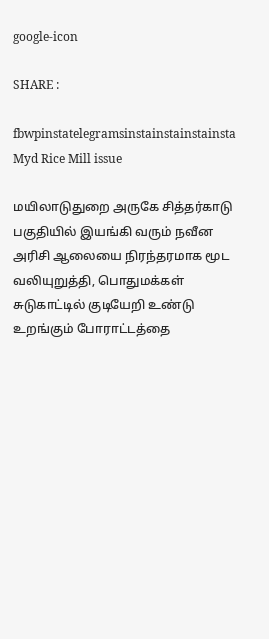google-icon

SHARE :

fbwpinstatelegramsinstainstainstainsta
Myd Rice Mill issue

மயிலாடுதுறை அருகே சித்தர்காடு பகுதியில் இயங்கி வரும் நவீன அரிசி ஆலையை நிரந்தரமாக மூட வலியுறுத்தி, பொதுமக்கள் சுடுகாட்டில் குடியேறி உண்டு உறங்கும் போராட்டத்தை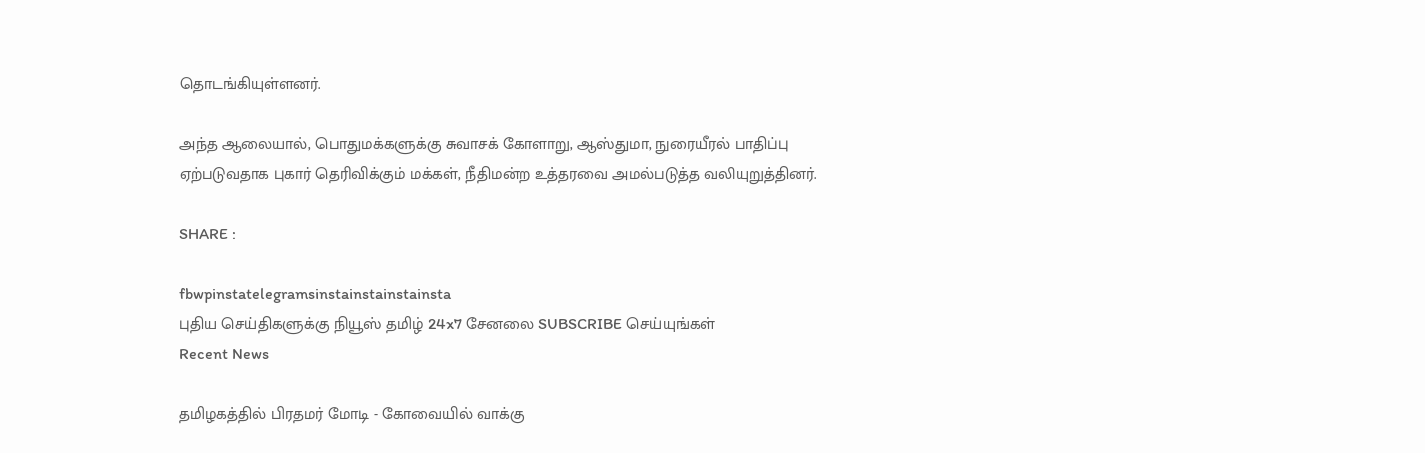தொடங்கியுள்ளனர்.

அந்த ஆலையால், பொதுமக்களுக்கு சுவாசக் கோளாறு, ஆஸ்துமா, நுரையீரல் பாதிப்பு ஏற்படுவதாக புகார் தெரிவிக்கும் மக்கள், நீதிமன்ற உத்தரவை அமல்படுத்த வலியுறுத்தினர்.

SHARE :

fbwpinstatelegramsinstainstainstainsta
புதிய செய்திகளுக்கு நியூஸ் தமிழ் 24x7 சேனலை SUBSCRIBE செய்யுங்கள்
Recent News

தமிழகத்தில் பிரதமர் மோடி - கோவையில் வாக்கு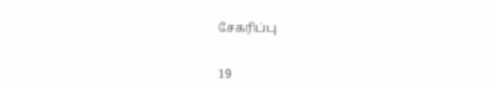சேகரிப்பு

19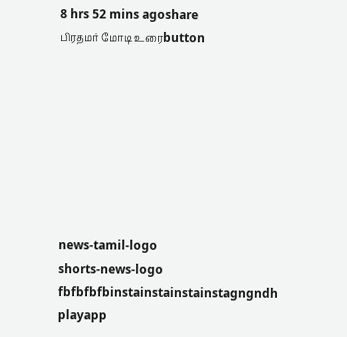8 hrs 52 mins agoshare
பிரதமர் மோடி உரைbutton








news-tamil-logo
shorts-news-logo
fbfbfbfbinstainstainstainstagngndh
playapp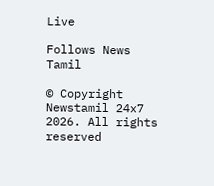Live

Follows News Tamil

© Copyright Newstamil 24x7 2026. All rights reserved